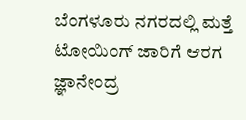ಬೆಂಗಳೂರು ನಗರದಲ್ಲಿ ಮತ್ತೆ ಟೋಯಿಂಗ್‌ ಜಾರಿಗೆ ಆರಗ ಜ್ಞಾನೇಂದ್ರ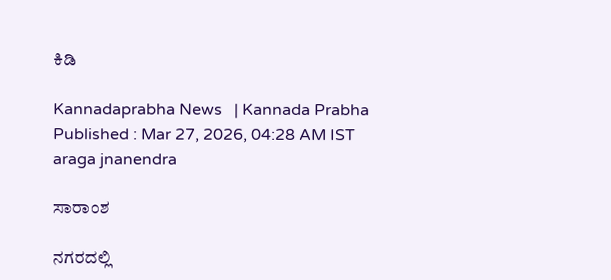ಕಿಡಿ

Kannadaprabha News   | Kannada Prabha
Published : Mar 27, 2026, 04:28 AM IST
araga jnanendra

ಸಾರಾಂಶ

ನಗರದಲ್ಲಿ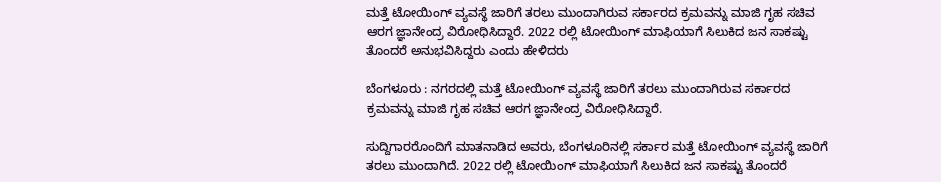ಮತ್ತೆ ಟೋಯಿಂಗ್‌ ವ್ಯವಸ್ಥೆ ಜಾರಿಗೆ ತರಲು ಮುಂದಾಗಿರುವ ಸರ್ಕಾರದ ಕ್ರಮವನ್ನು ಮಾಜಿ ಗೃಹ ಸಚಿವ ಆರಗ ಜ್ಞಾನೇಂದ್ರ ವಿರೋಧಿಸಿದ್ದಾರೆ. 2022 ರಲ್ಲಿ ಟೋಯಿಂಗ್ ಮಾಫಿಯಾಗೆ ಸಿಲುಕಿದ ಜನ ಸಾಕಷ್ಟು ತೊಂದರೆ ಅನುಭವಿಸಿದ್ದರು ಎಂದು ಹೇಳಿದರು

ಬೆಂಗಳೂರು : ನಗರದಲ್ಲಿ ಮತ್ತೆ ಟೋಯಿಂಗ್‌ ವ್ಯವಸ್ಥೆ ಜಾರಿಗೆ ತರಲು ಮುಂದಾಗಿರುವ ಸರ್ಕಾರದ ಕ್ರಮವನ್ನು ಮಾಜಿ ಗೃಹ ಸಚಿವ ಆರಗ ಜ್ಞಾನೇಂದ್ರ ವಿರೋಧಿಸಿದ್ದಾರೆ.

ಸುದ್ದಿಗಾರರೊಂದಿಗೆ ಮಾತನಾಡಿದ ಅವರು, ಬೆಂಗಳೂರಿನಲ್ಲಿ ಸರ್ಕಾರ ಮತ್ತೆ ಟೋಯಿಂಗ್ ವ್ಯವಸ್ಥೆ ಜಾರಿಗೆ ತರಲು ಮುಂದಾಗಿದೆ. 2022 ರಲ್ಲಿ ಟೋಯಿಂಗ್ ಮಾಫಿಯಾಗೆ ಸಿಲುಕಿದ ಜನ ಸಾಕಷ್ಟು ತೊಂದರೆ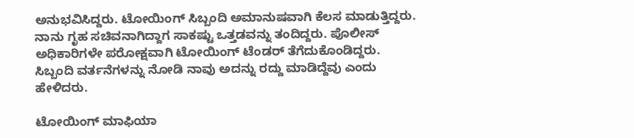ಅನುಭವಿಸಿದ್ದರು. ಟೋಯಿಂಗ್‌ ಸಿಬ್ಬಂದಿ ಅಮಾನುಷವಾಗಿ ಕೆಲಸ ಮಾಡುತ್ತಿದ್ದರು. ನಾನು ಗೃಹ ಸಚಿವನಾಗಿದ್ದಾಗ ಸಾಕಷ್ಟು ಒತ್ತಡವನ್ನು ತಂದಿದ್ದರು. ಪೊಲೀಸ್ ಅಧಿಕಾರಿಗಳೇ ಪರೋಕ್ಷವಾಗಿ ಟೋಯಿಂಗ್ ಟೆಂಡರ್ ತೆಗೆದುಕೊಂಡಿದ್ದರು. ಸಿಬ್ಬಂದಿ ವರ್ತನೆಗಳನ್ನು ನೋಡಿ ನಾವು ಅದನ್ನು ರದ್ದು ಮಾಡಿದ್ದೆವು ಎಂದು ಹೇಳಿದರು.

ಟೋಯಿಂಗ್ ಮಾಫಿಯಾ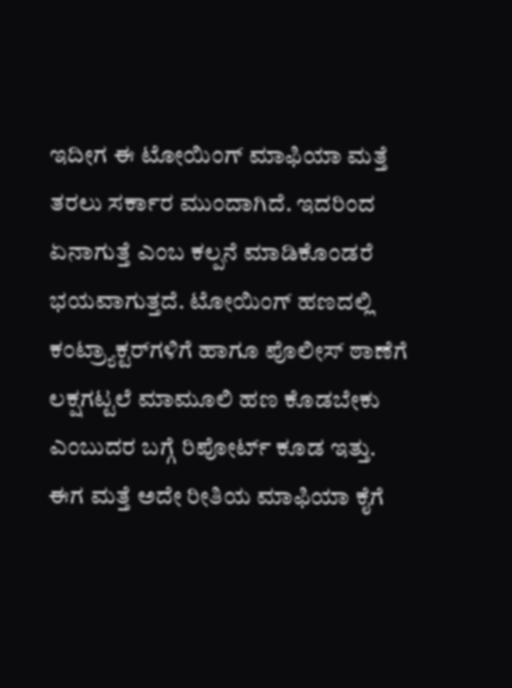ಇದೀಗ ಈ ಟೋಯಿಂಗ್ ಮಾಫಿಯಾ ಮತ್ತೆ ತರಲು‌ ಸರ್ಕಾರ ಮುಂದಾಗಿದೆ. ಇದರಿಂದ ಏನಾಗುತ್ತೆ ಎಂಬ ಕಲ್ಪನೆ ಮಾಡಿಕೊಂಡರೆ ಭಯವಾಗುತ್ತದೆ. ಟೋಯಿಂಗ್‌ ಹಣದಲ್ಲಿ ಕಂಟ್ರ್ಯಾಕ್ಟರ್‌ಗಳಿಗೆ ಹಾಗೂ ಪೊಲೀಸ್ ಠಾಣೆಗೆ ಲಕ್ಷಗಟ್ಟಲೆ ಮಾಮೂಲಿ ಹಣ ಕೊಡಬೇಕು ಎಂಬುದರ ಬಗ್ಗೆ ರಿಪೋರ್ಟ್ ಕೂಡ ಇತ್ತು‌. ಈಗ ಮತ್ತೆ ಅದೇ ರೀತಿಯ ಮಾಫಿಯಾ ಕೈಗೆ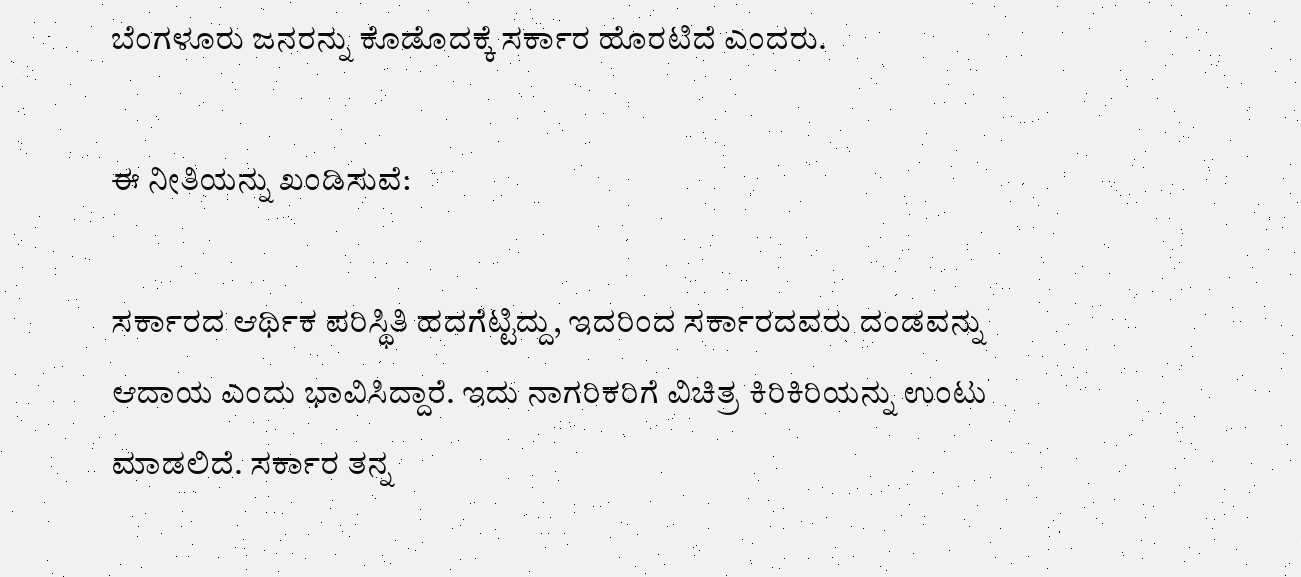ಬೆಂಗಳೂರು ಜನರನ್ನು ಕೊಡೊದಕ್ಕೆ‌ ಸರ್ಕಾರ ಹೊರಟಿದೆ ಎಂದರು.

ಈ ನೀತಿಯನ್ನು ಖಂಡಿಸುವೆ:

ಸರ್ಕಾರದ ಆರ್ಥಿಕ ಪರಿಸ್ಥಿತಿ ಹದಗೆಟ್ಟಿದ್ದು, ಇದರಿಂದ ಸರ್ಕಾರದವರು ದಂಡವನ್ನು ಆದಾಯ ಎಂದು ಭಾವಿಸಿದ್ದಾರೆ. ಇದು ನಾಗರಿಕರಿಗೆ ವಿಚಿತ್ರ ಕಿರಿಕಿರಿಯನ್ನು ಉಂಟು ಮಾಡಲಿದೆ. ಸರ್ಕಾರ ತನ್ನ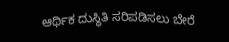ಆರ್ಥಿಕ ದುಸ್ಥಿತಿ ಸರಿಪಡಿಸಲು ಬೇರೆ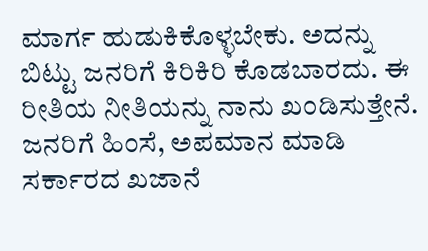ಮಾರ್ಗ ಹುಡುಕಿಕೊಳ್ಳಬೇಕು. ಅದನ್ನು ಬಿಟ್ಟು ಜನರಿಗೆ ಕಿರಿಕಿರಿ ಕೊಡಬಾರದು. ಈ ರೀತಿಯ ನೀತಿಯನ್ನು ನಾನು ಖಂಡಿಸುತ್ತೇನೆ. ಜನರಿಗೆ ಹಿಂಸೆ, ಅಪಮಾನ ಮಾಡಿ ಸರ್ಕಾರದ ಖಜಾನೆ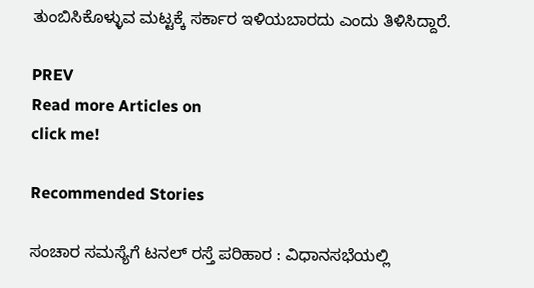ತುಂಬಿಸಿಕೊಳ್ಳುವ ಮಟ್ಟಕ್ಕೆ ಸರ್ಕಾರ ಇಳಿಯಬಾರದು ಎಂದು ತಿಳಿಸಿದ್ದಾರೆ.

PREV
Read more Articles on
click me!

Recommended Stories

ಸಂಚಾರ ಸಮಸ್ಯೆಗೆ ಟನಲ್‌ ರಸ್ತೆ ಪರಿಹಾರ : ವಿಧಾನಸಭೆಯಲ್ಲಿ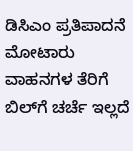ಡಿಸಿಎಂ ಪ್ರತಿಪಾದನೆ
ಮೋಟಾರು ವಾಹನಗಳ ತೆರಿಗೆ ಬಿಲ್‌ಗೆ ಚರ್ಚೆ ಇಲ್ಲದೆ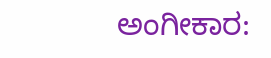ಅಂಗೀಕಾರ: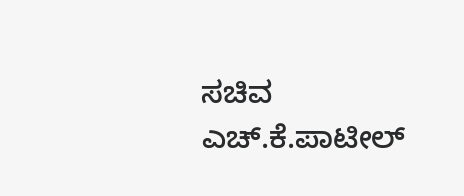ಸಚಿವ ಎಚ್‌.ಕೆ.ಪಾಟೀಲ್‌